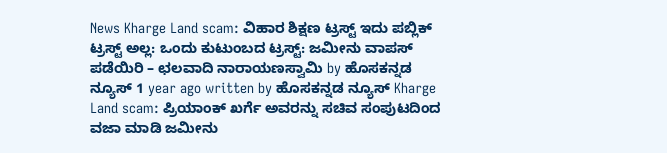News Kharge Land scam: ವಿಹಾರ ಶಿಕ್ಷಣ ಟ್ರಸ್ಟ್ ಇದು ಪಬ್ಲಿಕ್ ಟ್ರಸ್ಟ್ ಅಲ್ಲ: ಒಂದು ಕುಟುಂಬದ ಟ್ರಸ್ಟ್: ಜಮೀನು ವಾಪಸ್ ಪಡೆಯಿರಿ – ಛಲವಾದಿ ನಾರಾಯಣಸ್ವಾಮಿ by ಹೊಸಕನ್ನಡ ನ್ಯೂಸ್ 1 year ago written by ಹೊಸಕನ್ನಡ ನ್ಯೂಸ್ Kharge Land scam: ಪ್ರಿಯಾಂಕ್ ಖರ್ಗೆ ಅವರನ್ನು ಸಚಿವ ಸಂಪುಟದಿಂದ ವಜಾ ಮಾಡಿ ಜಮೀನು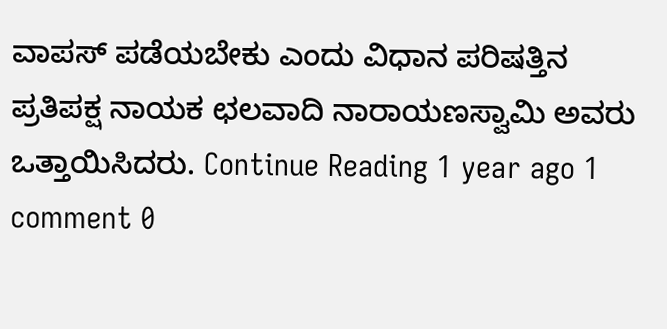ವಾಪಸ್ ಪಡೆಯಬೇಕು ಎಂದು ವಿಧಾನ ಪರಿಷತ್ತಿನ ಪ್ರತಿಪಕ್ಷ ನಾಯಕ ಛಲವಾದಿ ನಾರಾಯಣಸ್ವಾಮಿ ಅವರು ಒತ್ತಾಯಿಸಿದರು. Continue Reading 1 year ago 1 comment 0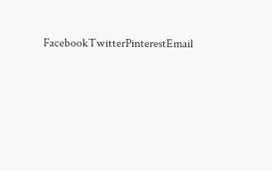FacebookTwitterPinterestEmail